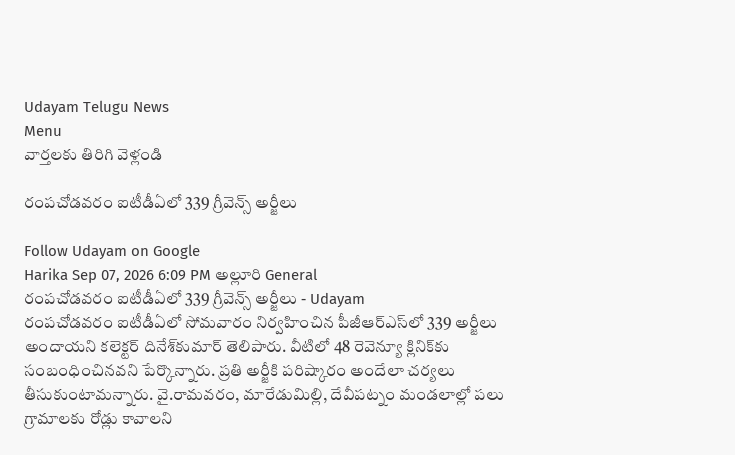Udayam Telugu News
Menu
వార్తలకు తిరిగి వెళ్లండి

రంపచోడవరం ఐటీడీఏలో 339 గ్రీవెన్స్ అర్జీలు

Follow Udayam on Google
Harika Sep 07, 2026 6:09 PM అల్లూరి General
రంపచోడవరం ఐటీడీఏలో 339 గ్రీవెన్స్ అర్జీలు - Udayam
రంపచోడవరం ఐటీడీఏలో సోమవారం నిర్వహించిన పీజీఆర్‌ఎస్‌లో 339 అర్జీలు అందాయని కలెక్టర్ దినేశ్‌కుమార్ తెలిపారు. వీటిలో 48 రెవెన్యూ క్లినిక్‌కు సంబంధించినవని పేర్కొన్నారు. ప్రతి అర్జీకి పరిష్కారం అందేలా చర్యలు తీసుకుంటామన్నారు. వై.రామవరం, మారేడుమిల్లి, దేవీపట్నం మండలాల్లో పలు గ్రామాలకు రోడ్లు కావాలని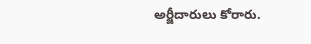అర్జీదారులు కోరారు.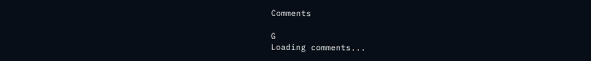Comments

G
Loading comments...